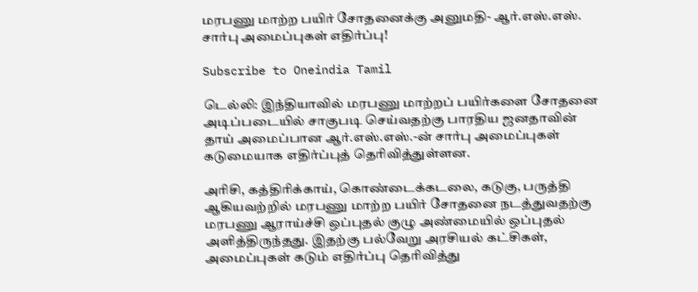மரபணு மாற்ற பயிர் சோதனைக்கு அனுமதி- ஆர்.எஸ்.எஸ். சார்பு அமைப்புகள் எதிர்ப்பு!

Subscribe to Oneindia Tamil

டெல்லி: இந்தியாவில் மரபணு மாற்றப் பயிர்களை சோதனை அடிப்படையில் சாகுபடி செய்வதற்கு பாரதிய ஜனதாவின் தாய் அமைப்பான ஆர்.எஸ்.எஸ்.-ன் சார்பு அமைப்புகள் கடுமையாக எதிர்ப்புத் தெரிவித்துள்ளன.

அரிசி, கத்திரிக்காய், கொண்டைக்கடலை, கடுகு, பருத்தி ஆகியவற்றில் மரபணு மாற்ற பயிர் சோதனை நடத்துவதற்கு மரபணு ஆராய்ச்சி ஒப்புதல் குழு அண்மையில் ஒப்புதல் அளித்திருந்தது. இதற்கு பல்வேறு அரசியல் கட்சிகள், அமைப்புகள் கடும் எதிர்ப்பு தெரிவித்து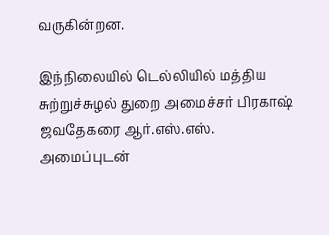வருகின்றன.

இந்நிலையில் டெல்லியில் மத்திய சுற்றுச்சுழல் துறை அமைச்சர் பிரகாஷ் ஜவதேகரை ஆர்.எஸ்.எஸ். அமைப்புடன்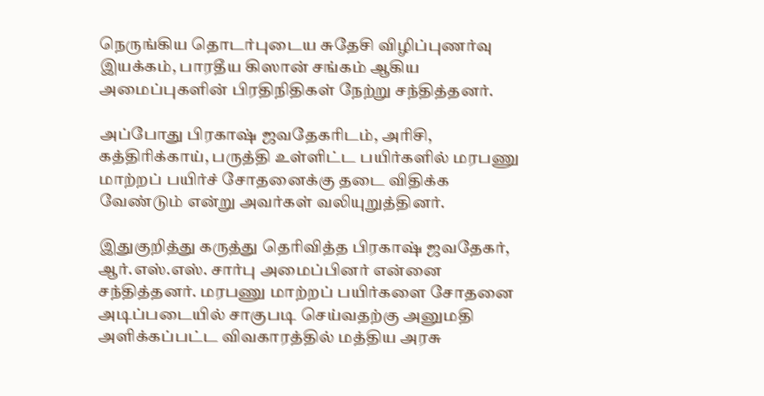நெருங்கிய தொடர்புடைய சுதேசி விழிப்புணர்வு இயக்கம், பாரதீய கிஸான் சங்கம் ஆகிய அமைப்புகளின் பிரதிநிதிகள் நேற்று சந்தித்தனர்.

அப்போது பிரகாஷ் ஜவதேகரிடம், அரிசி, கத்திரிக்காய், பருத்தி உள்ளிட்ட பயிர்களில் மரபணு மாற்றப் பயிர்ச் சோதனைக்கு தடை விதிக்க வேண்டும் என்று அவர்கள் வலியுறுத்தினர்.

இதுகுறித்து கருத்து தெரிவித்த பிரகாஷ் ஜவதேகர், ஆர்.எஸ்.எஸ். சார்பு அமைப்பினர் என்னை சந்தித்தனர். மரபணு மாற்றப் பயிர்களை சோதனை அடிப்படையில் சாகுபடி செய்வதற்கு அனுமதி அளிக்கப்பட்ட விவகாரத்தில் மத்திய அரசு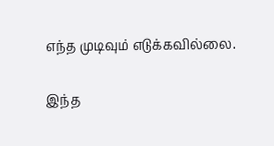எந்த முடிவும் எடுக்கவில்லை.

இந்த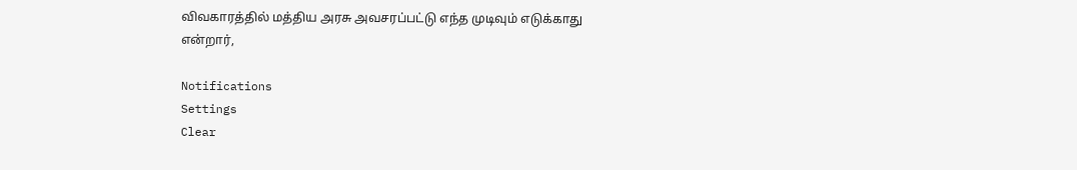விவகாரத்தில் மத்திய அரசு அவசரப்பட்டு எந்த முடிவும் எடுக்காது என்றார்,

Notifications
Settings
Clear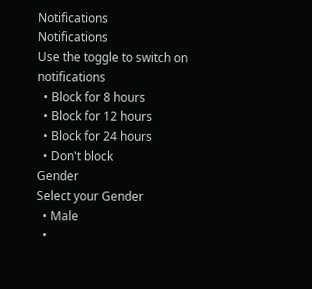Notifications
Notifications
Use the toggle to switch on notifications
  • Block for 8 hours
  • Block for 12 hours
  • Block for 24 hours
  • Don't block
Gender
Select your Gender
  • Male
  •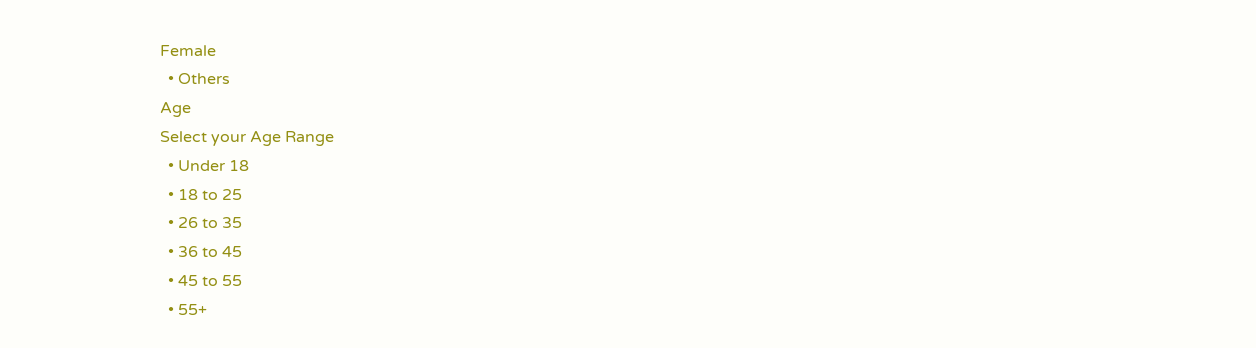Female
  • Others
Age
Select your Age Range
  • Under 18
  • 18 to 25
  • 26 to 35
  • 36 to 45
  • 45 to 55
  • 55+